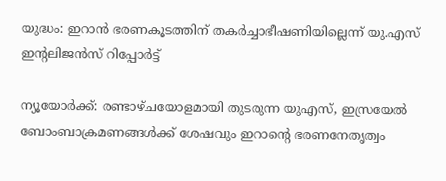യുദ്ധം: ഇറാൻ ഭരണകൂടത്തിന് തകർച്ചാഭീഷണിയില്ലെന്ന് യു.എസ് ഇന്റലിജൻസ് റിപ്പോർട്ട്

ന്യൂയോർക്ക്: രണ്ടാഴ്ചയോളമായി തുടരുന്ന യുഎസ്, ഇസ്രയേൽ ബോംബാക്രമണങ്ങൾക്ക് ശേഷവും ഇറാന്റെ ഭരണനേതൃത്വം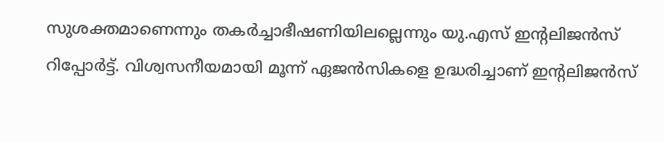സുശക്തമാണെന്നും തകർച്ചാഭീഷണിയിലല്ലെന്നും യു.എസ് ഇന്റലിജൻസ് റിപ്പോർട്ട്. വിശ്വസനീയമായി മൂന്ന് ഏജൻസികളെ ഉദ്ധരിച്ചാണ് ഇന്റലിജൻസ്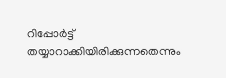റിപ്പോർട്ട് തയ്യാറാക്കിയിരിക്കുന്നതെന്നും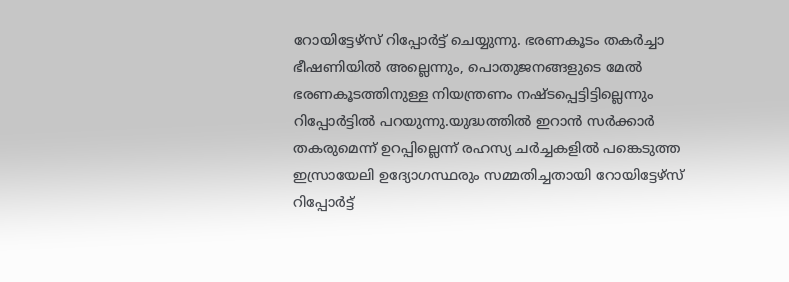റോയിട്ടേഴ്സ് റിപ്പോർട്ട് ചെയ്യുന്നു. ഭരണകൂടം തകർച്ചാ ഭീഷണിയിൽ അല്ലെന്നും, പൊതുജനങ്ങളുടെ മേൽ ഭരണകൂടത്തിനുള്ള നിയന്ത്രണം നഷ്ടപ്പെട്ടിട്ടില്ലെന്നും റിപ്പോർട്ടിൽ പറയുന്നു.യുദ്ധത്തിൽ ഇറാൻ സർക്കാർ തകരുമെന്ന് ഉറപ്പില്ലെന്ന് രഹസ്യ ചർച്ചകളിൽ പങ്കെടുത്ത ഇസ്രായേലി ഉദ്യോഗസ്ഥരും സമ്മതിച്ചതായി റോയിട്ടേഴ്‌സ് റിപ്പോർട്ട്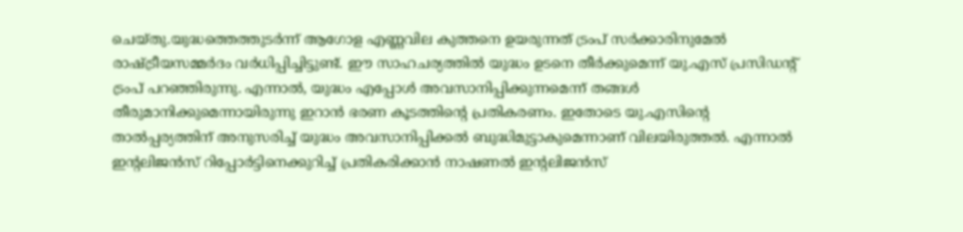ചെയ്തു.യുദ്ധത്തെത്തുടർന്ന് ആഗോള എണ്ണവില കുത്തനെ ഉയരുന്നത് ട്രംപ് സർക്കാരിനുമേൽ രാഷ്ട്രീയസമ്മർദം വർധിപ്പിച്ചിട്ടുണ്ട്. ഈ സാഹചര്യത്തിൽ യുദ്ധം ഉടനെ തീർക്കുമെന്ന് യു.എസ് പ്രസിഡന്‍റ് ട്രംപ് പറഞ്ഞിരുന്നു. എന്നാൽ, യുദ്ധം എപ്പോൾ അവസാനിപ്പിക്കുന്നമെന്ന് തങ്ങൾ തീരുമാനിക്കുമെന്നായിരുന്നു ഇറാൻ ഭരണ കൂടത്തിന്‍റെ പ്രതികരണം. ഇതോടെ യു.എസിന്‍റെ താൽപ്പര്യത്തിന് അനുസരിച്ച് യുദ്ധം അവസാനിപ്പിക്കൽ ബുദ്ധിമുട്ടാകുമെന്നാണ് വിലയിരുത്തൽ. എന്നാൽ ഇന്‍റലിജൻസ് റിപ്പോർട്ടിനെക്കുറിച്ച് പ്രതികരിക്കാൻ നാഷണൽ ഇന്റലിജൻസ്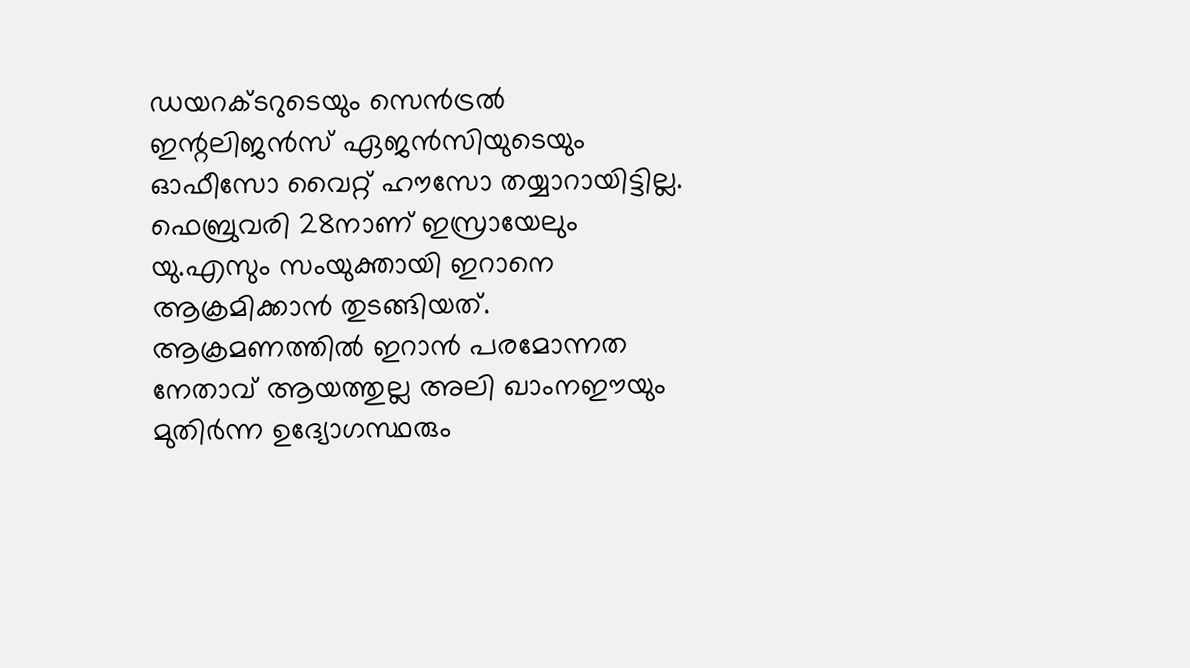ഡയറക്ടറുടെയും സെൻട്രൽ ഇന്റലിജൻസ് ഏജൻസിയുടെയും ഓഫീസോ വൈറ്റ് ഹൗസോ തയ്യാറായിട്ടില്ല. ഫെബ്രുവരി 28നാണ് ഇസ്രായേലും യു.എസും സംയുക്തായി ഇറാനെ ആക്രമിക്കാൻ തുടങ്ങിയത്. ആക്രമണത്തിൽ ഇറാൻ പരമോന്നത നേതാവ് ആയത്തുല്ല അലി ഖാംനഈയും മുതിർന്ന ഉദ്യോഗസ്ഥരും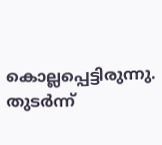കൊല്ലപ്പെട്ടിരുന്നു. തുടർന്ന്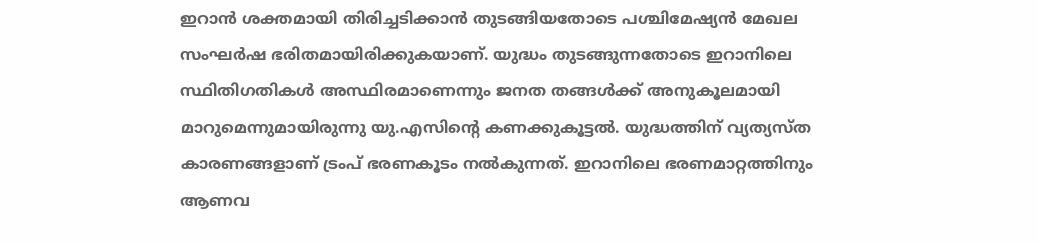ഇറാൻ ശക്തമായി തിരിച്ചടിക്കാൻ തുടങ്ങിയതോടെ പശ്ചിമേഷ്യൻ മേഖല സംഘർഷ ഭരിതമായിരിക്കുകയാണ്. യുദ്ധം തുടങ്ങുന്നതോടെ ഇറാനിലെ സ്ഥിതിഗതികൾ അസ്ഥിരമാണെന്നും ജനത തങ്ങൾക്ക് അനുകൂലമായി മാറുമെന്നുമായിരുന്നു യു.എസിന്‍റെ കണക്കുകൂട്ടൽ. യുദ്ധത്തിന് വ്യത്യസ്ത കാരണങ്ങളാണ് ട്രംപ് ഭരണകൂടം നൽകുന്നത്. ഇറാനിലെ ഭരണമാറ്റത്തിനും ആണവ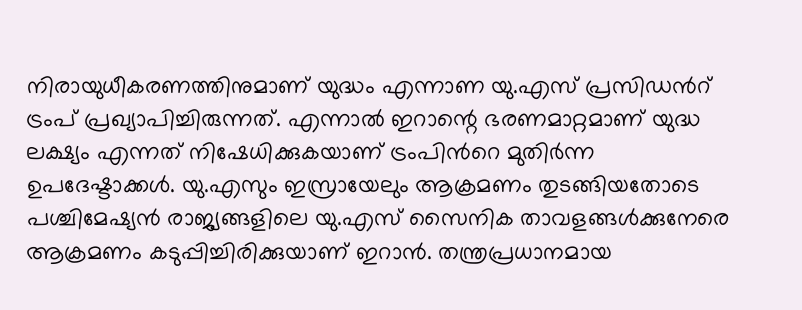നിരായുധീകരണത്തിനുമാണ് യുദ്ധം എന്നാണ യു.എസ് പ്രസിഡന്‍റ് ട്രംപ് പ്രഖ്യാപിച്ചിരുന്നത്. എന്നാൽ ഇറാന്റെ ഭരണമാറ്റമാണ് യുദ്ധ ലക്ഷ്യം എന്നത് നിഷേധിക്കുകയാണ് ട്രംപിന്‍റെ മുതിർന്ന ഉപദേഷ്ടാക്കൾ. യു.എസും ഇസ്രായേലും ആക്രമണം തുടങ്ങിയതോടെ പശ്ചിമേഷ്യൻ രാജ്യങ്ങളിലെ യു.എസ് സൈനിക താവളങ്ങൾക്കുനേരെ ആക്രമണം കടുപ്പിച്ചിരിക്കുയാണ് ഇറാൻ. തന്ത്രപ്രധാനമായ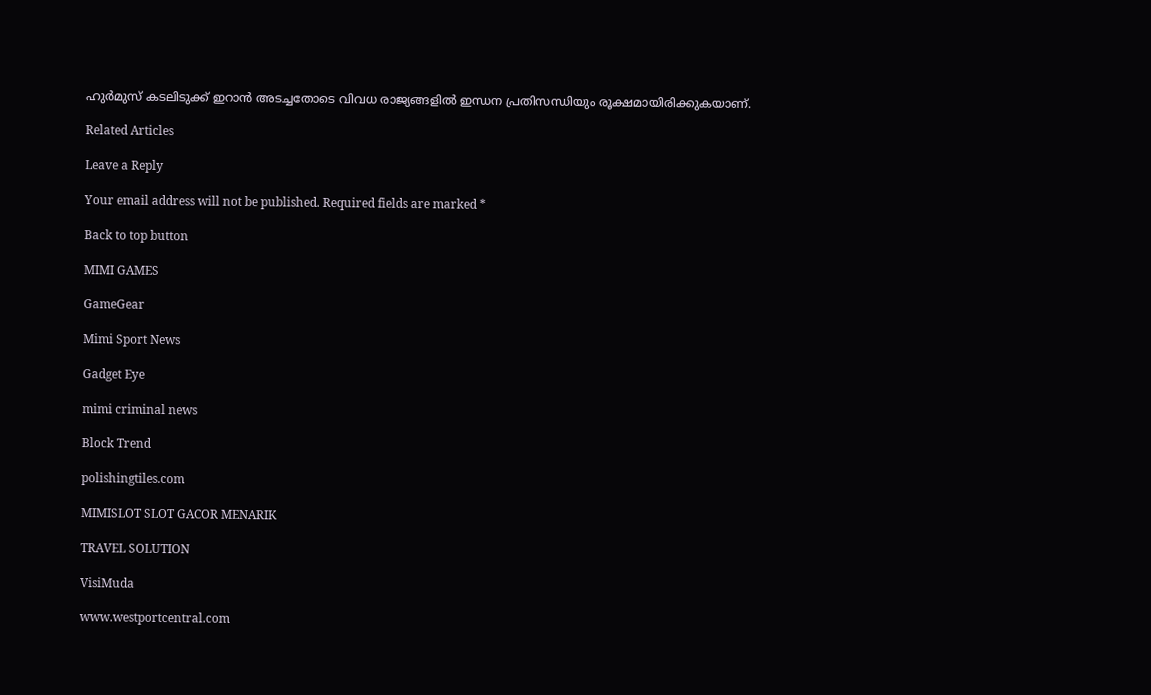ഹുർമുസ് കടലിടുക്ക് ഇറാൻ അടച്ചതോടെ വിവധ രാജ്യങ്ങളിൽ ഇന്ധന പ്രതിസന്ധിയും രൂക്ഷമായിരിക്കുകയാണ്.

Related Articles

Leave a Reply

Your email address will not be published. Required fields are marked *

Back to top button

MIMI GAMES

GameGear

Mimi Sport News

Gadget Eye

mimi criminal news

Block Trend

polishingtiles.com

MIMISLOT SLOT GACOR MENARIK

TRAVEL SOLUTION

VisiMuda

www.westportcentral.com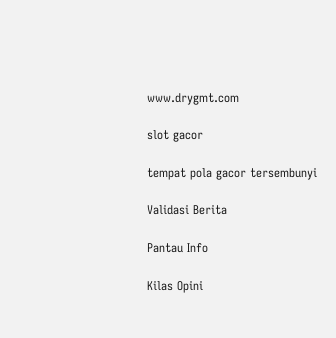www.drygmt.com

slot gacor

tempat pola gacor tersembunyi

Validasi Berita

Pantau Info

Kilas Opini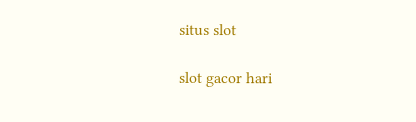situs slot

slot gacor hari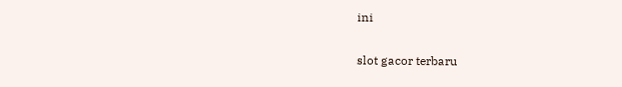ini

slot gacor terbaru